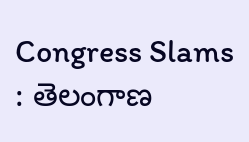Congress Slams : తెలంగాణ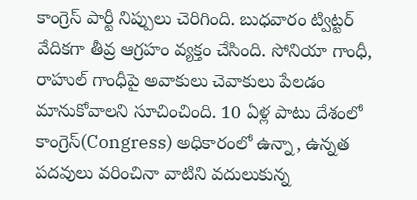కాంగ్రెస్ పార్టీ నిప్పులు చెరిగింది. బుధవారం ట్విట్టర్ వేదికగా తీవ్ర ఆగ్రహం వ్యక్తం చేసింది. సోనియా గాంధీ, రాహుల్ గాంధీపై అవాకులు చెవాకులు పేలడం మానుకోవాలని సూచించింది. 10 ఏళ్ల పాటు దేశంలో కాంగ్రెస్(Congress) అధికారంలో ఉన్నా, ఉన్నత పదవులు వరించినా వాటిని వదులుకున్న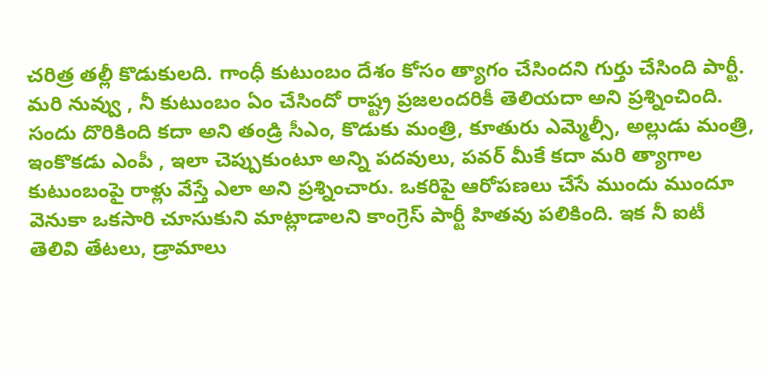చరిత్ర తల్లీ కొడుకులది. గాంధీ కుటుంబం దేశం కోసం త్యాగం చేసిందని గుర్తు చేసింది పార్టీ. మరి నువ్వు , నీ కుటుంబం ఏం చేసిందో రాష్ట్ర ప్రజలందరికీ తెలియదా అని ప్రశ్నించింది.
సందు దొరికింది కదా అని తండ్రి సీఎం, కొడుకు మంత్రి, కూతురు ఎమ్మెల్సీ, అల్లుడు మంత్రి, ఇంకొకడు ఎంపీ , ఇలా చెప్పుకుంటూ అన్ని పదవులు, పవర్ మీకే కదా మరి త్యాగాల కుటుంబంపై రాళ్లు వేస్తే ఎలా అని ప్రశ్నించారు. ఒకరిపై ఆరోపణలు చేసే ముందు ముందూ వెనుకా ఒకసారి చూసుకుని మాట్లాడాలని కాంగ్రెస్ పార్టీ హితవు పలికింది. ఇక నీ ఐటీ తెలివి తేటలు, డ్రామాలు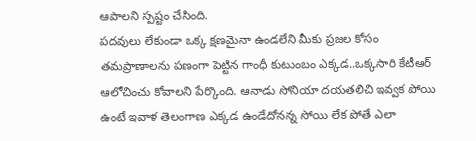ఆపాలని స్పష్టం చేసింది.
పదవులు లేకుండా ఒక్క క్షణమైనా ఉండలేని మీకు ప్రజల కోసం తమప్రాణాలను పణంగా పెట్టిన గాంధీ కుటుంబం ఎక్కడ..ఒక్కసారి కేటీఆర్ ఆలోచించు కోవాలని పేర్కొంది. ఆనాడు సోనియా దయతలిచి ఇవ్వక పోయి ఉంటే ఇవాళ తెలంగాణ ఎక్కడ ఉండేదోనన్న సోయి లేక పోతే ఎలా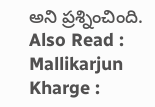అని ప్రశ్నించింది.
Also Read : Mallikarjun Kharge :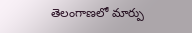తెలంగాణలో మార్పు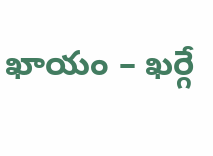ఖాయం – ఖర్గే